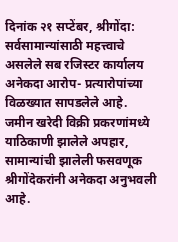दिनांक २१ सप्टेंबर, श्रीगोंदा:
सर्वसामान्यांसाठी महत्त्वाचे असलेले सब रजिस्टर कार्यालय अनेकदा आरोप- प्रत्यारोपांच्या विळख्यात सापडलेले आहे. जमीन खरेदी विक्री प्रकरणांमध्ये याठिकाणी झालेले अपहार, सामान्यांची झालेली फसवणूक श्रीगोंदेकरांनी अनेकदा अनुभवली आहे.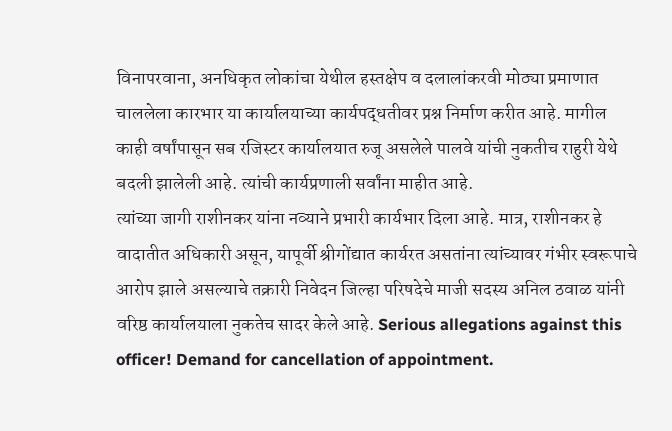विनापरवाना, अनधिकृत लोकांचा येथील हस्तक्षेप व दलालांकरवी मोठ्या प्रमाणात चाललेला कारभार या कार्यालयाच्या कार्यपद्धतीवर प्रश्न निर्माण करीत आहे. मागील काही वर्षांपासून सब रजिस्टर कार्यालयात रुजू असलेले पालवे यांची नुकतीच राहुरी येथे बदली झालेली आहे. त्यांची कार्यप्रणाली सर्वांना माहीत आहे.
त्यांच्या जागी राशीनकर यांना नव्याने प्रभारी कार्यभार दिला आहे. मात्र, राशीनकर हे वादातीत अधिकारी असून, यापूर्वी श्रीगोंद्यात कार्यरत असतांना त्यांच्यावर गंभीर स्वरूपाचे आरोप झाले असल्याचे तक्रारी निवेदन जिल्हा परिषदेचे माजी सदस्य अनिल ठवाळ यांनी वरिष्ठ कार्यालयाला नुकतेच सादर केले आहे. Serious allegations against this officer! Demand for cancellation of appointment.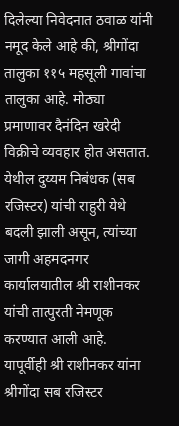दिलेल्या निवेदनात ठवाळ यांनी नमूद केले आहे की, श्रीगोंदा तालुका ११५ महसूली गावांचा तालुका आहे. मोठ्या प्रमाणावर दैनंदिन खरेदी विक्रीचे व्यवहार होत असतात. येथील दुय्यम निबंधक (सब रजिस्टर) यांची राहुरी येथे बदली झाली असून, त्यांच्या जागी अहमदनगर कार्यालयातील श्री राशीनकर यांची तात्पुरती नेमणूक करण्यात आली आहे.
यापूर्वीही श्री राशीनकर यांना श्रीगोंदा सब रजिस्टर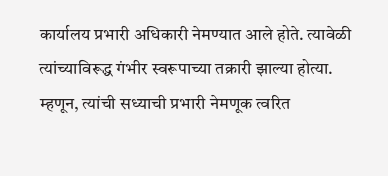कार्यालय प्रभारी अधिकारी नेमण्यात आले होते. त्यावेळी त्यांच्याविरूद्ध गंभीर स्वरूपाच्या तक्रारी झाल्या होत्या. म्हणून, त्यांची सध्याची प्रभारी नेमणूक त्वरित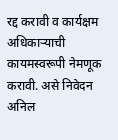रद्द करावी व कार्यक्षम अधिकाऱ्याची कायमस्वरूपी नेमणूक करावी. असे निवेदन अनिल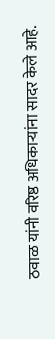ठवाळ यांनी वरिष्ठ अधिकाऱ्यांना सादर केले आहे.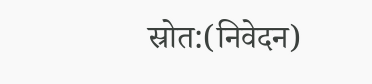स्रोत:(निवेदन)